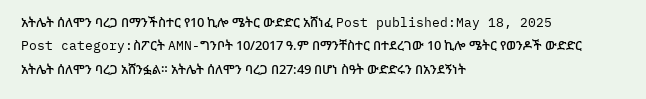አትሌት ሰለሞን ባረጋ በማንችስተር የ10 ኪሎ ሜትር ውድድር አሸነፈ Post published:May 18, 2025 Post category:ስፖርት AMN-ግንቦት 10/2017 ዓ.ም በማንቸስተር በተደረገው 10 ኪሎ ሜትር የወንዶች ውድድር አትሌት ሰለሞን ባረጋ አሸንፏል። አትሌት ሰለሞን ባረጋ በ27:49 በሆነ ስዓት ውድድሩን በአንደኝነት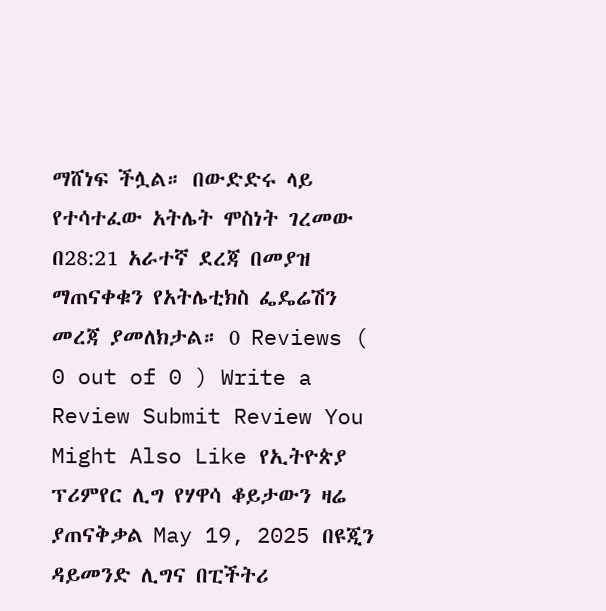ማሸነፍ ችሏል። በውድድሩ ላይ የተሳተፈው አትሌት ሞስነት ገረመው በ28:21 አራተኛ ደረጃ በመያዝ ማጠናቀቁን የአትሌቲክስ ፌዴሬሽን መረጃ ያመለክታል። 0 Reviews ( 0 out of 0 ) Write a Review Submit Review You Might Also Like የኢትዮጵያ ፕሪምየር ሊግ የሃዋሳ ቆይታውን ዛሬ ያጠናቅቃል May 19, 2025 በዩጂን ዳይመንድ ሊግና በፒችትሪ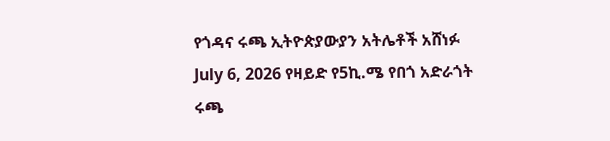የጎዳና ሩጫ ኢትዮጵያውያን አትሌቶች አሸነፉ July 6, 2026 የዛይድ የ5ኪ.ሜ የበጎ አድራጎት ሩጫ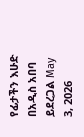የፊታችን እሁድ በአዲስ አበባ ይደረጋል May 3, 2026